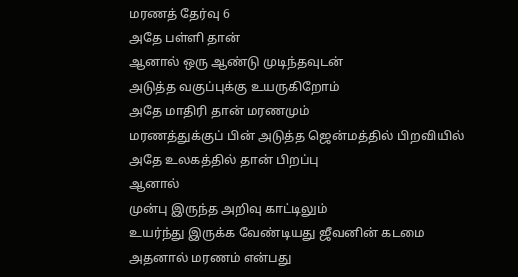மரணத் தேர்வு 6
அதே பள்ளி தான்
ஆனால் ஒரு ஆண்டு முடிந்தவுடன்
அடுத்த வகுப்புக்கு உயருகிறோம்
அதே மாதிரி தான் மரணமும்
மரணத்துக்குப் பின் அடுத்த ஜென்மத்தில் பிறவியில்
அதே உலகத்தில் தான் பிறப்பு
ஆனால்
முன்பு இருந்த அறிவு காட்டிலும்
உயர்ந்து இருக்க வேண்டியது ஜீவனின் கடமை
அதனால் மரணம் என்பது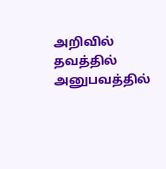அறிவில் தவத்தில் அனுபவத்தில்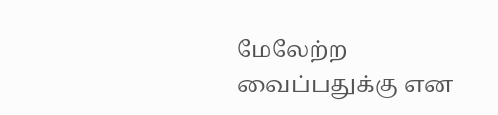மேலேற்ற வைப்பதுக்கு என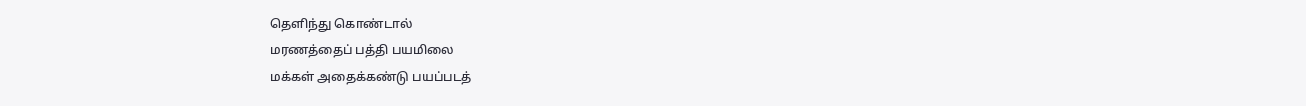தெளிந்து கொண்டால்
மரணத்தைப் பத்தி பயமிலை
மக்கள் அதைக்கண்டு பயப்படத்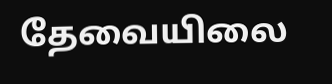தேவையிலை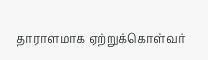தாராளமாக ஏற்றுக்கொள்வர்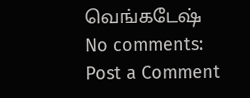வெங்கடேஷ்
No comments:
Post a Comment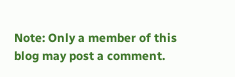Note: Only a member of this blog may post a comment.